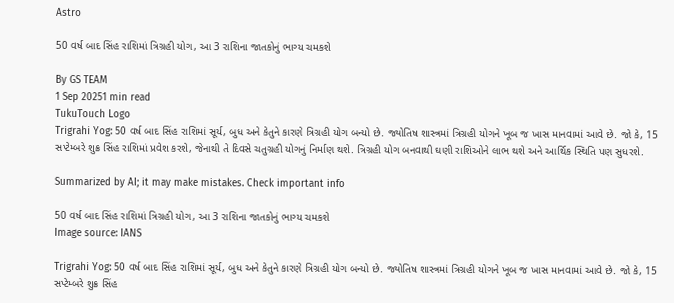Astro

50 વર્ષ બાદ સિંહ રાશિમાં ત્રિગ્રહી યોગ, આ 3 રાશિના જાતકોનું ભાગ્ય ચમકશે

By GS TEAM
1 Sep 20251 min read
TukuTouch Logo
Trigrahi Yog: 50 વર્ષ બાદ સિંહ રાશિમાં સૂર્ય, બુધ અને કેતુને કારણે ત્રિગ્રહી યોગ બન્યો છે. જ્યોતિષ શાસ્ત્રમાં ત્રિગ્રહી યોગને ખૂબ જ ખાસ માનવામાં આવે છે. જો કે, 15 સપ્ટેમ્બરે શુક્ર સિંહ રાશિમાં પ્રવેશ કરશે, જેનાથી તે દિવસે ચતુગ્રહી યોગનું નિર્માણ થશે. ત્રિગ્રહી યોગ બનવાથી ઘણી રાશિઓને લાભ થશે અને આર્થિક સ્થિતિ પણ સુધરશે.

Summarized by AI; it may make mistakes. Check important info

50 વર્ષ બાદ સિંહ રાશિમાં ત્રિગ્રહી યોગ, આ 3 રાશિના જાતકોનું ભાગ્ય ચમકશે
Image source: IANS

Trigrahi Yog: 50 વર્ષ બાદ સિંહ રાશિમાં સૂર્ય, બુધ અને કેતુને કારણે ત્રિગ્રહી યોગ બન્યો છે. જ્યોતિષ શાસ્ત્રમાં ત્રિગ્રહી યોગને ખૂબ જ ખાસ માનવામાં આવે છે. જો કે, 15 સપ્ટેમ્બરે શુક્ર સિંહ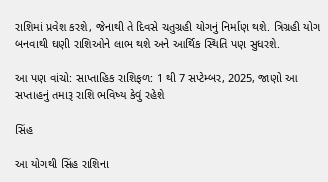રાશિમાં પ્રવેશ કરશે, જેનાથી તે દિવસે ચતુગ્રહી યોગનું નિર્માણ થશે. ત્રિગ્રહી યોગ બનવાથી ઘણી રાશિઓને લાભ થશે અને આર્થિક સ્થિતિ પણ સુધરશે.

આ પણ વાંચો: સાપ્તાહિક રાશિફળ: 1 થી 7 સપ્ટેમ્બર, 2025, જાણો આ સપ્તાહનું તમારૂ રાશિ ભવિષ્ય કેવું રહેશે

સિંહ

આ યોગથી સિંહ રાશિના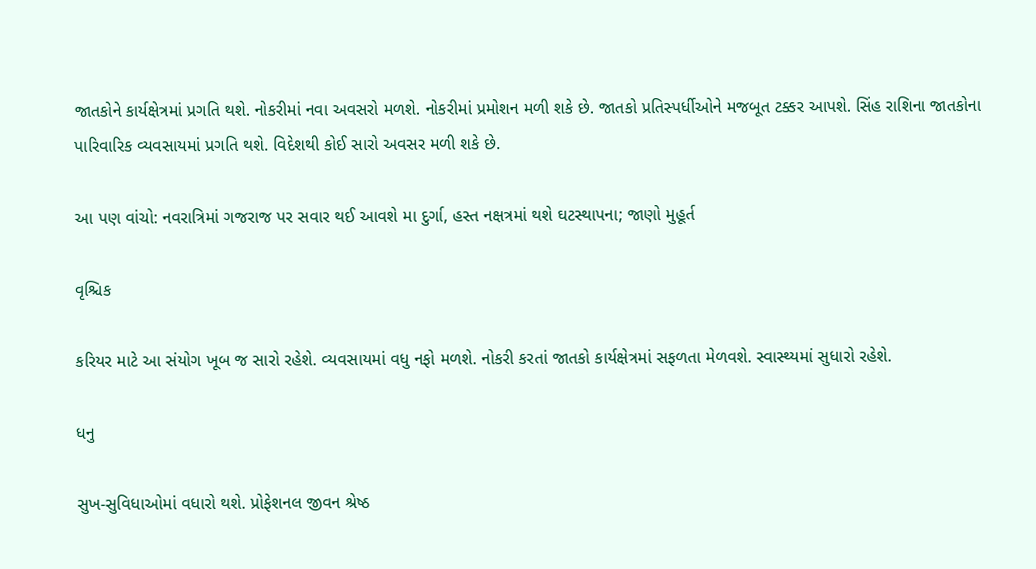જાતકોને કાર્યક્ષેત્રમાં પ્રગતિ થશે. નોકરીમાં નવા અવસરો મળશે. નોકરીમાં પ્રમોશન મળી શકે છે. જાતકો પ્રતિસ્પર્ધીઓને મજબૂત ટક્કર આપશે. સિંહ રાશિના જાતકોના પારિવારિક વ્યવસાયમાં પ્રગતિ થશે. વિદેશથી કોઈ સારો અવસર મળી શકે છે.

આ પણ વાંચો: નવરાત્રિમાં ગજરાજ પર સવાર થઈ આવશે મા દુર્ગા, હસ્ત નક્ષત્રમાં થશે ઘટસ્થાપના; જાણો મુહૂર્ત

વૃશ્ચિક

કરિયર માટે આ સંયોગ ખૂબ જ સારો રહેશે. વ્યવસાયમાં વધુ નફો મળશે. નોકરી કરતાં જાતકો કાર્યક્ષેત્રમાં સફળતા મેળવશે. સ્વાસ્થ્યમાં સુધારો રહેશે.

ધનુ

સુખ-સુવિધાઓમાં વધારો થશે. પ્રોફેશનલ જીવન શ્રેષ્ઠ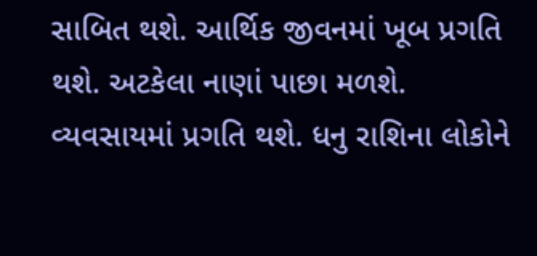સાબિત થશે. આર્થિક જીવનમાં ખૂબ પ્રગતિ થશે. અટકેલા નાણાં પાછા મળશે. વ્યવસાયમાં પ્રગતિ થશે. ધનુ રાશિના લોકોને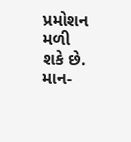પ્રમોશન મળી શકે છે. માન-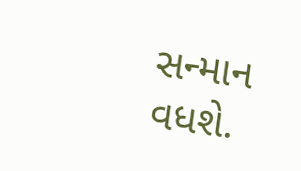સન્માન વધશે.